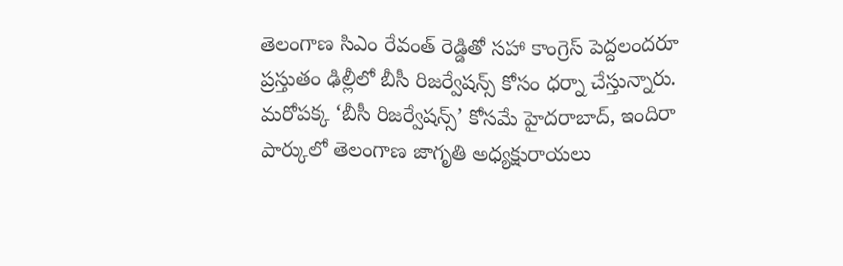తెలంగాణ సిఎం రేవంత్ రెడ్డితో సహా కాంగ్రెస్ పెద్దలందరూ ప్రస్తుతం ఢిల్లీలో బీసీ రిజర్వేషన్స్ కోసం ధర్నా చేస్తున్నారు. మరోపక్క ‘బీసీ రిజర్వేషన్స్’ కోసమే హైదరాబాద్, ఇందిరా పార్కులో తెలంగాణ జాగృతి అధ్యక్షురాయలు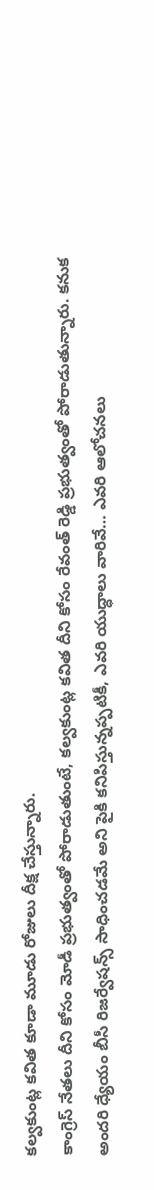కల్వకుంట్ల కవిత కూడా మూడు రోజులు దీక్ష చేస్తున్నారు.
కాంగ్రెస్ నేతలు దీని కోసం మోడీ ప్రభుత్వంతో పోరాడుతుంటే, కల్వకుంట్ల కవిత దీని కోసం రేవంత్ రెడ్డి ప్రభుత్వంతో పోరాడుతున్నారు. కనుక అందరి ధ్యేయం బీసీ రిజర్వేషన్స్ సాధించడమే అని పైకి కనిపిస్తున్నప్పటికీ, ఎవరి యుద్ధాలు వారివే… ఎవరి ఆలోచనలు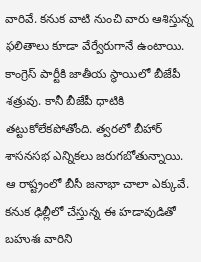వారివే. కనుక వాటి నుంచి వారు ఆశిస్తున్న ఫలితాలు కూడా వేర్వేరుగానే ఉంటాయి.
కాంగ్రెస్ పార్టీకి జాతీయ స్థాయిలో బీజేపీ శత్రువు. కానీ బీజేపీ ధాటికి తట్టుకోలేకపోతోంది. త్వరలో బీహార్ శాసనసభ ఎన్నికలు జరుగబోతున్నాయి.
ఆ రాష్ట్రంలో బీసీ జనాభా చాలా ఎక్కువే. కనుక ఢిల్లీలో చేస్తున్న ఈ హడావుడితో బహుశః వారిని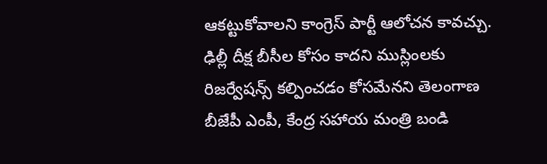ఆకట్టుకోవాలని కాంగ్రెస్ పార్టీ ఆలోచన కావచ్చు.
ఢిల్లీ దీక్ష బీసీల కోసం కాదని ముస్లింలకు రిజర్వేషన్స్ కల్పించడం కోసమేనని తెలంగాణ బీజేపీ ఎంపీ, కేంద్ర సహాయ మంత్రి బండి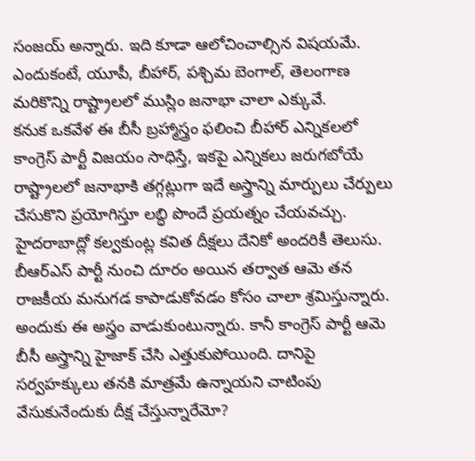సంజయ్ అన్నారు. ఇది కూడా ఆలోచించాల్సిన విషయమే. ఎందుకంటే, యూపీ, బీహార్, పశ్చిమ బెంగాల్, తెలంగాణ మరికొన్ని రాష్ట్రాలలో ముస్లిం జనాభా చాలా ఎక్కువే.
కనుక ఒకవేళ ఈ బీసీ బ్రహ్మాస్త్రం ఫలించి బీహార్ ఎన్నికలలో కాంగ్రెస్ పార్టీ విజయం సాధిస్తే, ఇకపై ఎన్నికలు జరుగబోయే రాష్ట్రాలలో జనాభాకి తగ్గట్లుగా ఇదే అస్త్రాన్ని మార్పులు చేర్పులు చేసుకొని ప్రయోగిస్తూ లబ్ధి పొందే ప్రయత్నం చేయవచ్చు.
హైదరాబాద్లో కల్వకుంట్ల కవిత దీక్షలు దేనికో అందరికీ తెలుసు. బీఆర్ఎస్ పార్టీ నుంచి దూరం అయిన తర్వాత ఆమె తన రాజకీయ మనుగడ కాపాడుకోవడం కోసం చాలా శ్రమిస్తున్నారు. అందుకు ఈ అస్త్రం వాడుకుంటున్నారు. కానీ కాంగ్రెస్ పార్టీ ఆమె బీసీ అస్త్రాన్ని హైజాక్ చేసి ఎత్తుకుపోయింది. దానిపై సర్వహక్కులు తనకి మాత్రమే ఉన్నాయని చాటింపు వేసుకునేందుకు దీక్ష చేస్తున్నారేమో?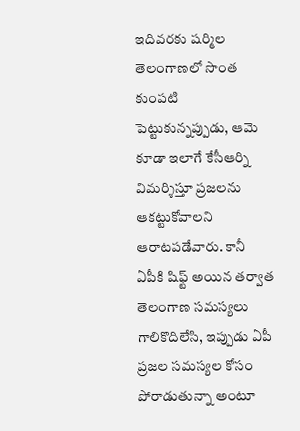ఇదివరకు షర్మిల తెలంగాణలో సొంత కుంపటి పెట్టుకున్నప్పుడు, ఆమె కూడా ఇలాగే కేసీఆర్ని విమర్శిస్తూ ప్రజలను ఆకట్టుకోవాలని ఆరాటపడేవారు. కానీ ఏపీకి షిఫ్ట్ అయిన తర్వాత తెలంగాణ సమస్యలు గాలికొదిలేసి, ఇప్పుడు ఏపీ ప్రజల సమస్యల కోసం పోరాడుతున్నా అంటూ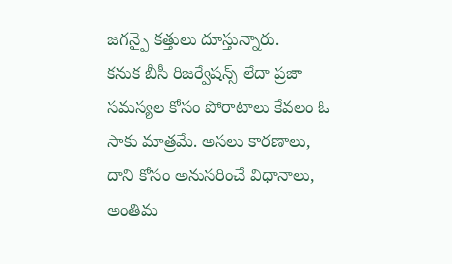జగన్పై కత్తులు దూస్తున్నారు.
కనుక బీసీ రిజర్వేషన్స్ లేదా ప్రజా సమస్యల కోసం పోరాటాలు కేవలం ఓ సాకు మాత్రమే. అసలు కారణాలు, దాని కోసం అనుసరించే విధానాలు, అంతిమ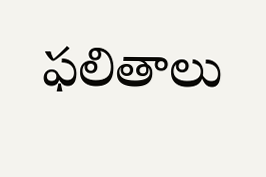ఫలితాలు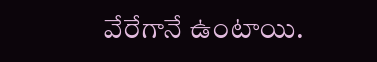వేరేగానే ఉంటాయి.